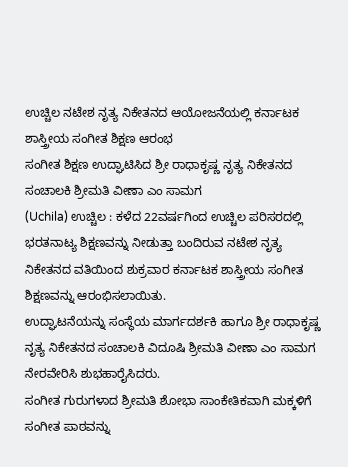ಉಚ್ಚಿಲ ನಟೇಶ ನೃತ್ಯ ನಿಕೇತನದ ಆಯೋಜನೆಯಲ್ಲಿ ಕರ್ನಾಟಕ ಶಾಸ್ತ್ರೀಯ ಸಂಗೀತ ಶಿಕ್ಷಣ ಆರಂಭ
ಸಂಗೀತ ಶಿಕ್ಷಣ ಉದ್ಘಾಟಿಸಿದ ಶ್ರೀ ರಾಧಾಕೃಷ್ಣ ನೃತ್ಯ ನಿಕೇತನದ ಸಂಚಾಲಕಿ ಶ್ರೀಮತಿ ವೀಣಾ ಎಂ ಸಾಮಗ
(Uchila) ಉಚ್ಚಿಲ : ಕಳೆದ 22ವರ್ಷಗಿಂದ ಉಚ್ಚಿಲ ಪರಿಸರದಲ್ಲಿ ಭರತನಾಟ್ಯ ಶಿಕ್ಷಣವನ್ನು ನೀಡುತ್ತಾ ಬಂದಿರುವ ನಟೇಶ ನೃತ್ಯ ನಿಕೇತನದ ವತಿಯಿಂದ ಶುಕ್ರವಾರ ಕರ್ನಾಟಕ ಶಾಸ್ತ್ರೀಯ ಸಂಗೀತ ಶಿಕ್ಷಣವನ್ನು ಆರಂಭಿಸಲಾಯಿತು.
ಉದ್ಘಾಟನೆಯನ್ನು ಸಂಸ್ಥೆಯ ಮಾರ್ಗದರ್ಶಕಿ ಹಾಗೂ ಶ್ರೀ ರಾಧಾಕೃಷ್ಣ ನೃತ್ಯ ನಿಕೇತನದ ಸಂಚಾಲಕಿ ವಿದೂಷಿ ಶ್ರೀಮತಿ ವೀಣಾ ಎಂ ಸಾಮಗ ನೇರವೇರಿಸಿ ಶುಭಹಾರೈಸಿದರು.
ಸಂಗೀತ ಗುರುಗಳಾದ ಶ್ರೀಮತಿ ಶೋಭಾ ಸಾಂಕೇತಿಕವಾಗಿ ಮಕ್ಕಳಿಗೆ ಸಂಗೀತ ಪಾಠವನ್ನು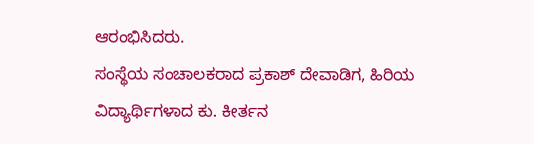ಆರಂಭಿಸಿದರು.
ಸಂಸ್ಥೆಯ ಸಂಚಾಲಕರಾದ ಪ್ರಕಾಶ್ ದೇವಾಡಿಗ, ಹಿರಿಯ ವಿದ್ಯಾರ್ಥಿಗಳಾದ ಕು. ಕೀರ್ತನ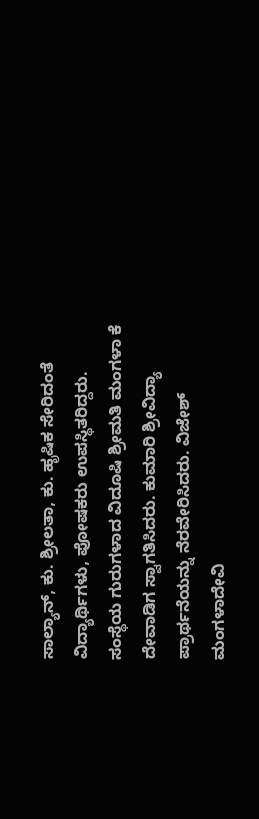ಸಾಲ್ಯಾನ್, ಕು. ಶ್ರೀಲತಾ, ಕು. ಹೃಷಿಕ ಸೇರಿದಂತೆ ವಿದ್ಯಾರ್ಥಿಗಳು, ಪೋಷಕರು ಉಪಸ್ಥಿತರಿದ್ದರು.
ಸಂಸ್ಥೆಯ ಗುರುಗಳಾದ ವಿದೂಷಿ ಶ್ರೀಮತಿ ಮಂಗಳಾ ಕೆ ದೇವಾಡಿಗ ಸ್ವಾಗತಿಸಿದರು. ಕುಮಾರಿ ಶ್ರೀವಿದ್ಯಾ ಪ್ರಾರ್ಥನೆಯನ್ನು ನೆರವೇರಿಸಿದರು. ವಿಜೇಶ್ ಮಂಗಳಾದೇವಿ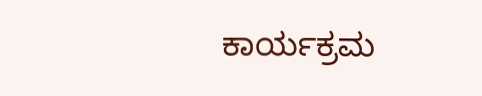ಕಾರ್ಯಕ್ರಮ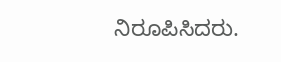ನಿರೂಪಿಸಿದರು.